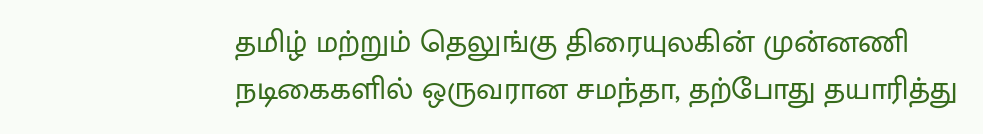தமிழ் மற்றும் தெலுங்கு திரையுலகின் முன்னணி நடிகைகளில் ஒருவரான சமந்தா, தற்போது தயாரித்து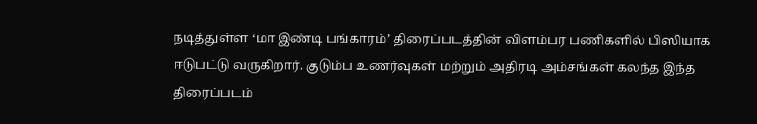நடித்துள்ள ‘மா இண்டி பங்காரம்’ திரைப்படத்தின் விளம்பர பணிகளில் பிஸியாக ஈடுபட்டு வருகிறார். குடும்ப உணர்வுகள் மற்றும் அதிரடி அம்சங்கள் கலந்த இந்த திரைப்படம்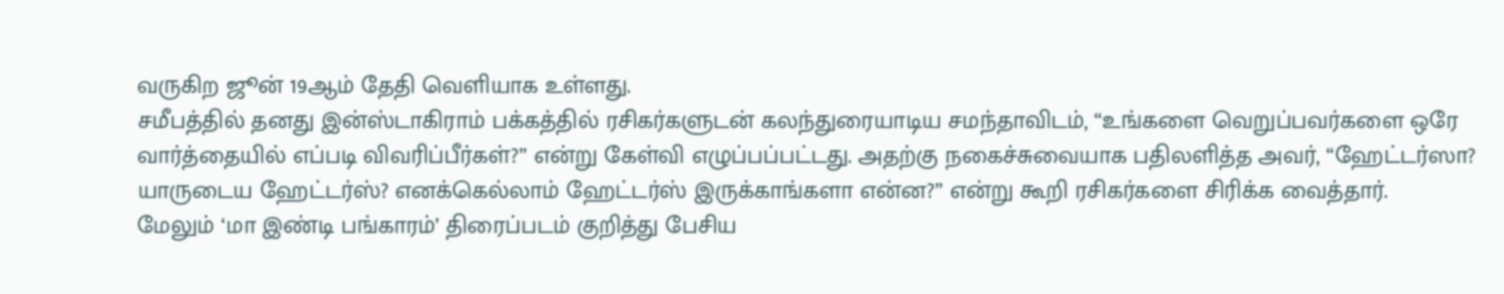வருகிற ஜூன் 19ஆம் தேதி வெளியாக உள்ளது.
சமீபத்தில் தனது இன்ஸ்டாகிராம் பக்கத்தில் ரசிகர்களுடன் கலந்துரையாடிய சமந்தாவிடம், “உங்களை வெறுப்பவர்களை ஒரே வார்த்தையில் எப்படி விவரிப்பீர்கள்?” என்று கேள்வி எழுப்பப்பட்டது. அதற்கு நகைச்சுவையாக பதிலளித்த அவர், “ஹேட்டர்ஸா? யாருடைய ஹேட்டர்ஸ்? எனக்கெல்லாம் ஹேட்டர்ஸ் இருக்காங்களா என்ன?” என்று கூறி ரசிகர்களை சிரிக்க வைத்தார்.
மேலும் ‘மா இண்டி பங்காரம்’ திரைப்படம் குறித்து பேசிய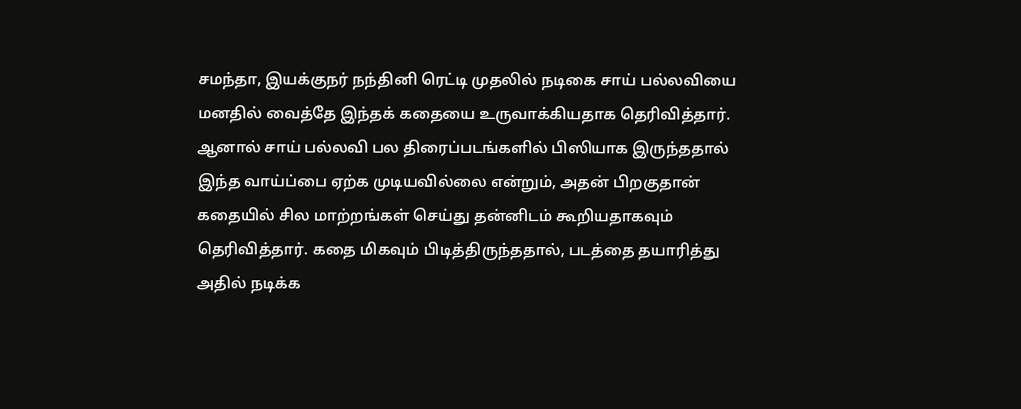சமந்தா, இயக்குநர் நந்தினி ரெட்டி முதலில் நடிகை சாய் பல்லவியை மனதில் வைத்தே இந்தக் கதையை உருவாக்கியதாக தெரிவித்தார். ஆனால் சாய் பல்லவி பல திரைப்படங்களில் பிஸியாக இருந்ததால் இந்த வாய்ப்பை ஏற்க முடியவில்லை என்றும், அதன் பிறகுதான் கதையில் சில மாற்றங்கள் செய்து தன்னிடம் கூறியதாகவும் தெரிவித்தார். கதை மிகவும் பிடித்திருந்ததால், படத்தை தயாரித்து அதில் நடிக்க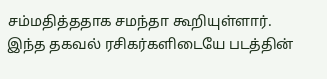சம்மதித்ததாக சமந்தா கூறியுள்ளார். இந்த தகவல் ரசிகர்களிடையே படத்தின்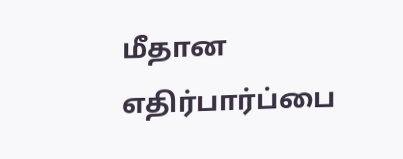மீதான எதிர்பார்ப்பை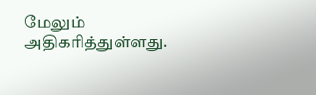மேலும் அதிகரித்துள்ளது.